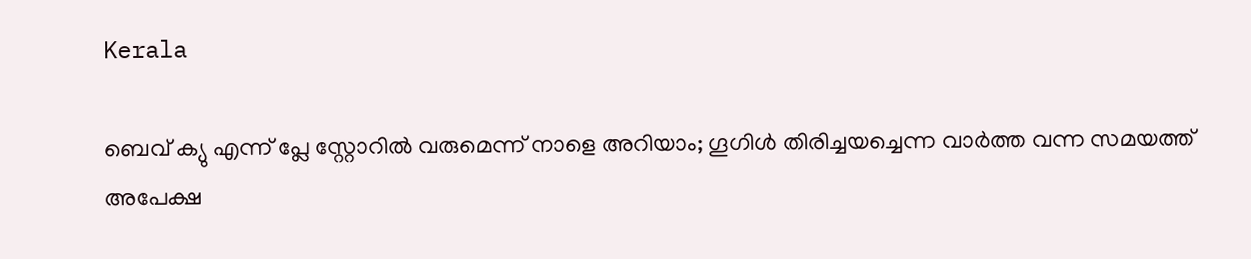Kerala

ബെവ് ക്യു എന്ന് പ്ലേ സ്റ്റോറില്‍ വരുമെന്ന് നാളെ അറിയാം; ഗൂഗിള്‍ തിരിച്ചയച്ചെന്ന വാര്‍ത്ത വന്ന സമയത്ത് അപേക്ഷ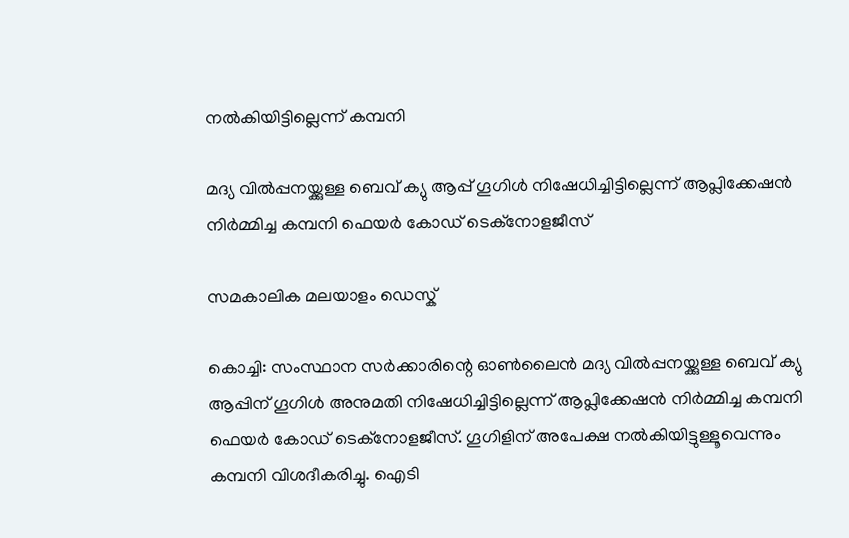നല്‍കിയിട്ടില്ലെന്ന് കമ്പനി

മദ്യ വില്‍പ്പനയ്ക്കുള്ള ബെവ് ക്യു ആപ്പ് ഗൂഗിള്‍ നിഷേധിച്ചിട്ടില്ലെന്ന് ആപ്ലിക്കേഷന്‍ നിര്‍മ്മിച്ച കമ്പനി ഫെയര്‍ കോഡ് ടെക്‌നോളജീസ്

സമകാലിക മലയാളം ഡെസ്ക്

കൊച്ചി: സംസ്ഥാന സര്‍ക്കാരിന്റെ ഓണ്‍ലൈന്‍ മദ്യ വില്‍പ്പനയ്ക്കുള്ള ബെവ് ക്യു ആപ്പിന് ഗൂഗിള്‍ അനുമതി നിഷേധിച്ചിട്ടില്ലെന്ന് ആപ്ലിക്കേഷന്‍ നിര്‍മ്മിച്ച കമ്പനി ഫെയര്‍ കോഡ് ടെക്‌നോളജീസ്. ഗൂഗിളിന് അപേക്ഷ നല്‍കിയിട്ടുള്ളൂവെന്നും കമ്പനി വിശദീകരിച്ചു. ഐടി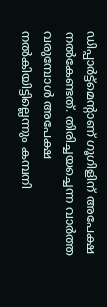ഡിപ്പാര്‍ട്ട്‌മെന്റാണ് ഗൂഗിളിന് അപേക്ഷ നല്‍കേണ്ടത്. തിരിച്ചയച്ചെന്ന വാര്‍ത്ത വരുമ്പോള്‍ അപേക്ഷ നല്‍കിയിട്ടില്ലെന്നും കമ്പനി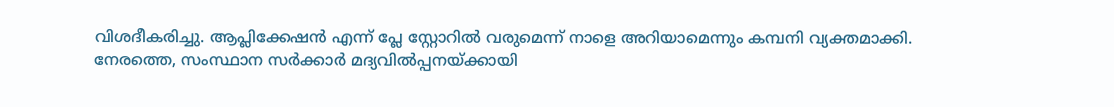വിശദീകരിച്ചു. ആപ്ലിക്കേഷന്‍ എന്ന് പ്ലേ സ്റ്റോറില്‍ വരുമെന്ന് നാളെ അറിയാമെന്നും കമ്പനി വ്യക്തമാക്കി. നേരത്തെ, സംസ്ഥാന സര്‍ക്കാര്‍ മദ്യവില്‍പ്പനയ്ക്കായി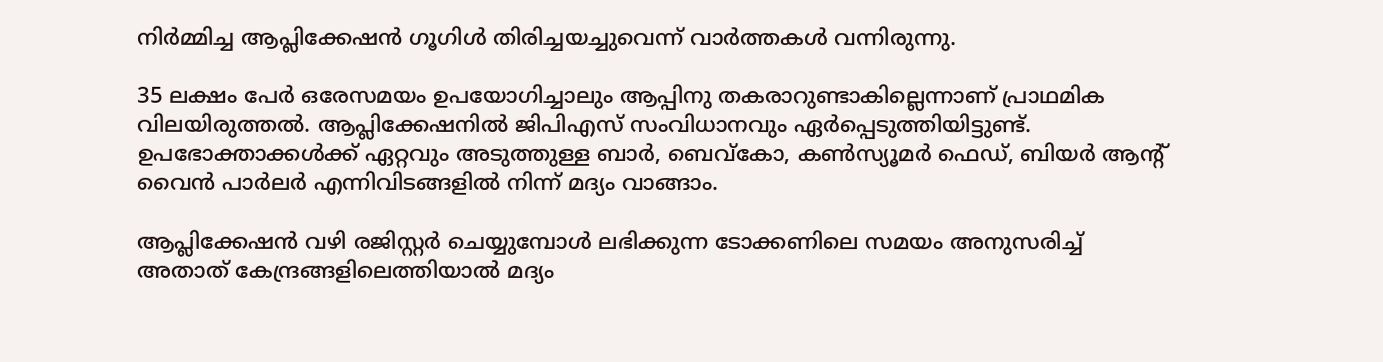നിര്‍മ്മിച്ച ആപ്ലിക്കേഷന്‍ ഗൂഗിള്‍ തിരിച്ചയച്ചുവെന്ന് വാര്‍ത്തകള്‍ വന്നിരുന്നു.

35 ലക്ഷം പേര്‍ ഒരേസമയം ഉപയോഗിച്ചാലും ആപ്പിനു തകരാറുണ്ടാകില്ലെന്നാണ് പ്രാഥമിക വിലയിരുത്തല്‍. ആപ്ലിക്കേഷനില്‍ ജിപിഎസ് സംവിധാനവും ഏര്‍പ്പെടുത്തിയിട്ടുണ്ട്. ഉപഭോക്താക്കള്‍ക്ക് ഏറ്റവും അടുത്തുള്ള ബാര്‍, ബെവ്‌കോ, കണ്‍സ്യൂമര്‍ ഫെഡ്, ബിയര്‍ ആന്റ് വൈന്‍ പാര്‍ലര്‍ എന്നിവിടങ്ങളില്‍ നിന്ന് മദ്യം വാങ്ങാം.

ആപ്ലിക്കേഷന്‍ വഴി രജിസ്റ്റര്‍ ചെയ്യുമ്പോള്‍ ലഭിക്കുന്ന ടോക്കണിലെ സമയം അനുസരിച്ച് അതാത് കേന്ദ്രങ്ങളിലെത്തിയാല്‍ മദ്യം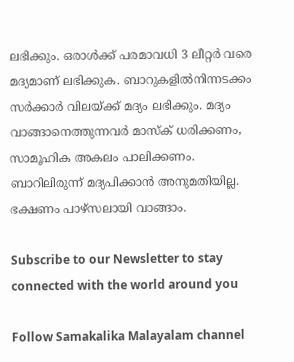ലഭിക്കും. ഒരാള്‍ക്ക് പരമാവധി 3 ലീറ്റര്‍ വരെ മദ്യമാണ് ലഭിക്കുക. ബാറുകളില്‍നിന്നടക്കം സര്‍ക്കാര്‍ വിലയ്ക്ക് മദ്യം ലഭിക്കും. മദ്യം വാങ്ങാനെത്തുന്നവര്‍ മാസ്‌ക് ധരിക്കണം, സാമൂഹിക അകലം പാലിക്കണം. ബാറിലിരുന്ന് മദ്യപിക്കാന്‍ അനുമതിയില്ല. ഭക്ഷണം പാഴ്‌സലായി വാങ്ങാം.

Subscribe to our Newsletter to stay connected with the world around you

Follow Samakalika Malayalam channel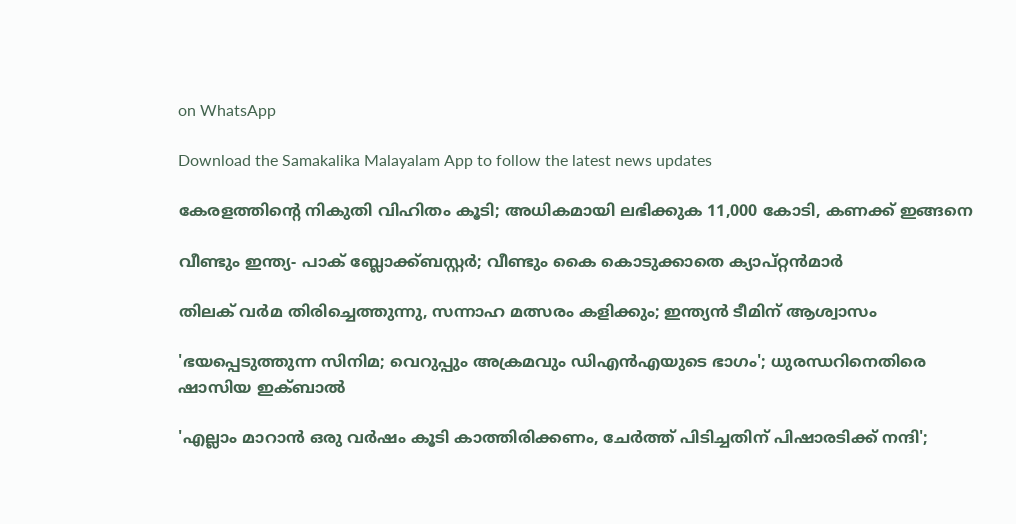on WhatsApp

Download the Samakalika Malayalam App to follow the latest news updates

കേരളത്തിന്റെ നികുതി വിഹിതം കൂടി; അധികമായി ലഭിക്കുക 11,000 കോടി, കണക്ക് ഇങ്ങനെ

വീണ്ടും ഇന്ത്യ- പാക് ബ്ലോക്ക്ബസ്റ്റര്‍; വീണ്ടും കൈ കൊടുക്കാതെ ക്യാപ്റ്റന്‍മാര്‍

തിലക് വർമ തിരിച്ചെത്തുന്നു, സന്നാഹ മത്സരം കളിക്കും; ഇന്ത്യൻ ടീമിന് ആശ്വാസം

'ഭയപ്പെടുത്തുന്ന സിനിമ; വെറുപ്പും അക്രമവും ഡിഎന്‍എയുടെ ഭാഗം'; ധുരന്ധറിനെതിരെ ഷാസിയ ഇക്ബാല്‍

'എല്ലാം മാറാൻ ഒരു വർഷം കൂടി കാത്തിരിക്കണം, ചേർത്ത് പിടിച്ചതിന് പിഷാരടിക്ക് നന്ദി';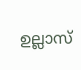ഉല്ലാസ്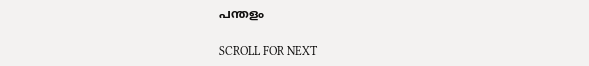പന്തളം

SCROLL FOR NEXT